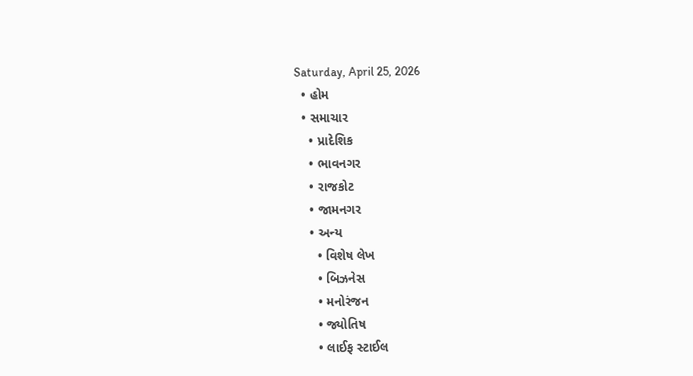Saturday, April 25, 2026
  • હોમ
  • સમાચાર
    • પ્રાદેશિક
    • ભાવનગર
    • રાજકોટ
    • જામનગર
    • અન્ય
      • વિશેષ લેખ
      • બિઝનેસ
      • મનોરંજન
      • જ્યોતિષ
      • લાઈફ સ્ટાઈલ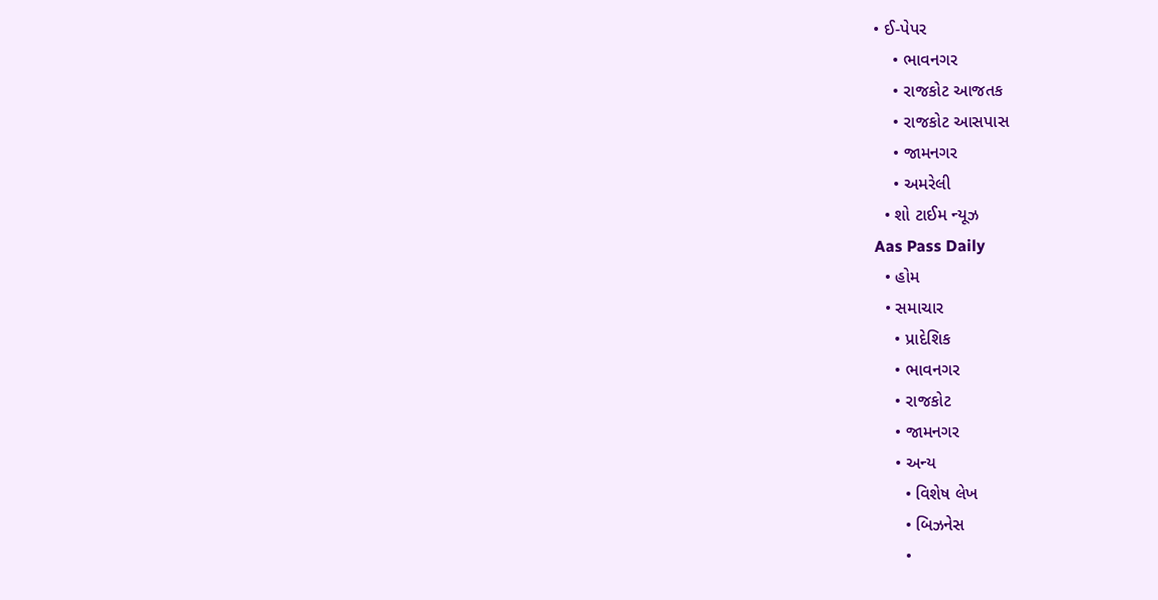• ઈ-પેપર
    • ભાવનગર
    • રાજકોટ આજતક
    • રાજકોટ આસપાસ
    • જામનગર
    • અમરેલી
  • શો ટાઈમ ન્યૂઝ
Aas Pass Daily
  • હોમ
  • સમાચાર
    • પ્રાદેશિક
    • ભાવનગર
    • રાજકોટ
    • જામનગર
    • અન્ય
      • વિશેષ લેખ
      • બિઝનેસ
      •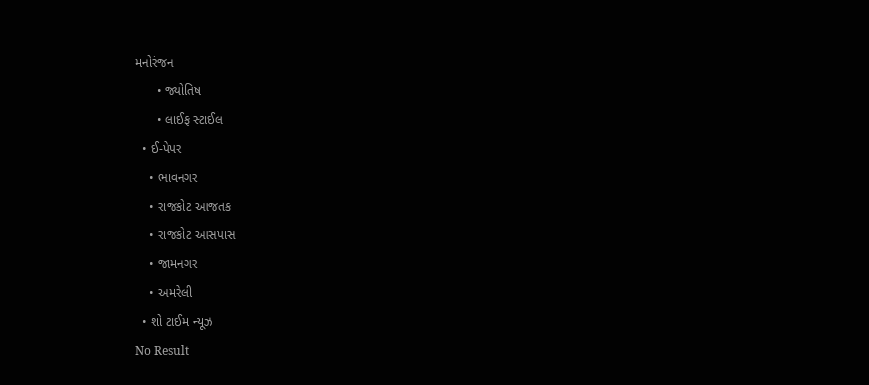મનોરંજન
      • જ્યોતિષ
      • લાઈફ સ્ટાઈલ
  • ઈ-પેપર
    • ભાવનગર
    • રાજકોટ આજતક
    • રાજકોટ આસપાસ
    • જામનગર
    • અમરેલી
  • શો ટાઈમ ન્યૂઝ
No Result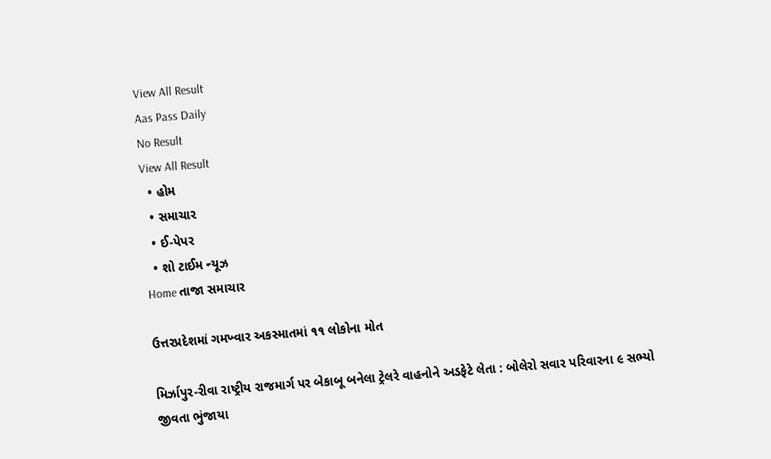View All Result
Aas Pass Daily
No Result
View All Result
  • હોમ
  • સમાચાર
  • ઈ-પેપર
  • શો ટાઈમ ન્યૂઝ
Home તાજા સમાચાર

ઉત્તરપ્રદેશમાં ગમખ્વાર અકસ્માતમાં ૧૧ લોકોના મોત

મિર્ઝાપુર-રીવા રાષ્ટ્રીય રાજમાર્ગ પર બેકાબૂ બનેલા ટ્રેલરે વાહનોને અડફેટે લેતા : બોલેરો સવાર પરિવારના ૯ સભ્યો જીવતા ભુંજાયા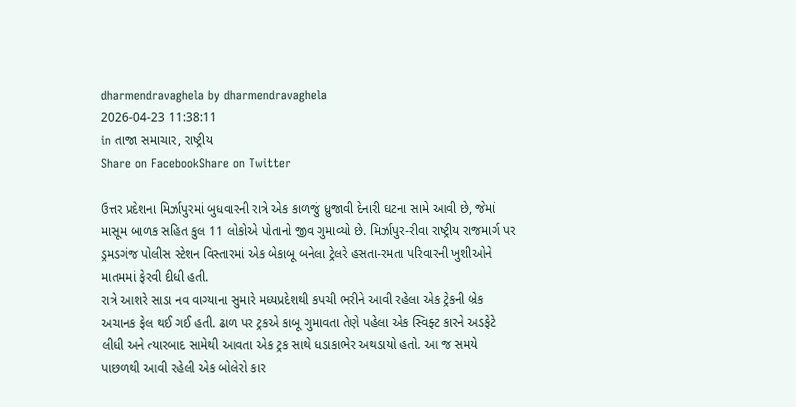dharmendravaghela by dharmendravaghela
2026-04-23 11:38:11
in તાજા સમાચાર, રાષ્ટ્રીય
Share on FacebookShare on Twitter

ઉત્તર પ્રદેશના મિર્ઝાપુરમાં બુધવારની રાત્રે એક કાળજું ધ્રુજાવી દેનારી ઘટના સામે આવી છે, જેમાં માસૂમ બાળક સહિત કુલ 11 લોકોએ પોતાનો જીવ ગુમાવ્યો છે. મિર્ઝાપુર-રીવા રાષ્ટ્રીય રાજમાર્ગ પર ડ્રમડગંજ પોલીસ સ્ટેશન વિસ્તારમાં એક બેકાબૂ બનેલા ટ્રેલરે હસતા-રમતા પરિવારની ખુશીઓને માતમમાં ફેરવી દીધી હતી.
રાત્રે આશરે સાડા નવ વાગ્યાના સુમારે મધ્યપ્રદેશથી કપચી ભરીને આવી રહેલા એક ટ્રેકની બ્રેક અચાનક ફેલ થઈ ગઈ હતી. ઢાળ પર ટ્રકએ કાબૂ ગુમાવતા તેણે પહેલા એક સ્વિફ્ટ કારને અડફેટે લીધી અને ત્યારબાદ સામેથી આવતા એક ટ્રક સાથે ધડાકાભેર અથડાયો હતો. આ જ સમયે પાછળથી આવી રહેલી એક બોલેરો કાર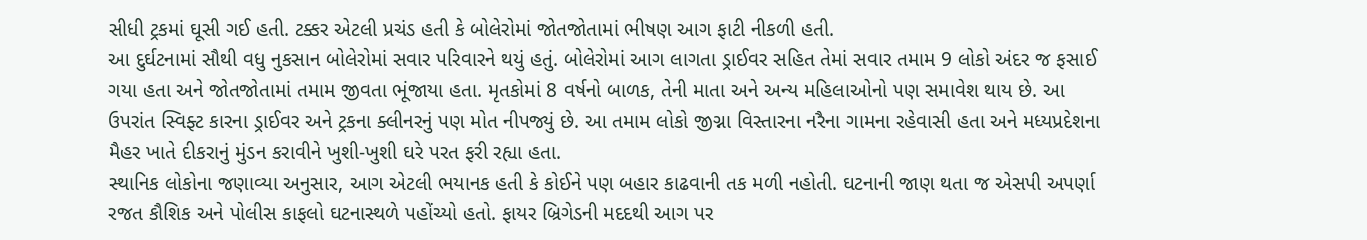સીધી ટ્રકમાં ઘૂસી ગઈ હતી. ટક્કર એટલી પ્રચંડ હતી કે બોલેરોમાં જોતજોતામાં ભીષણ આગ ફાટી નીકળી હતી.
આ દુર્ઘટનામાં સૌથી વધુ નુકસાન બોલેરોમાં સવાર પરિવારને થયું હતું. બોલેરોમાં આગ લાગતા ડ્રાઈવર સહિત તેમાં સવાર તમામ 9 લોકો અંદર જ ફસાઈ ગયા હતા અને જોતજોતામાં તમામ જીવતા ભૂંજાયા હતા. મૃતકોમાં 8 વર્ષનો બાળક, તેની માતા અને અન્ય મહિલાઓનો પણ સમાવેશ થાય છે. આ ઉપરાંત સ્વિફ્ટ કારના ડ્રાઈવર અને ટ્રકના ક્લીનરનું પણ મોત નીપજ્યું છે. આ તમામ લોકો જીગ્ના વિસ્તારના નરૈના ગામના રહેવાસી હતા અને મધ્યપ્રદેશના મૈહર ખાતે દીકરાનું મુંડન કરાવીને ખુશી-ખુશી ઘરે પરત ફરી રહ્યા હતા.
સ્થાનિક લોકોના જણાવ્યા અનુસાર, આગ એટલી ભયાનક હતી કે કોઈને પણ બહાર કાઢવાની તક મળી નહોતી. ઘટનાની જાણ થતા જ એસપી અપર્ણા રજત કૌશિક અને પોલીસ કાફલો ઘટનાસ્થળે પહોંચ્યો હતો. ફાયર બ્રિગેડની મદદથી આગ પર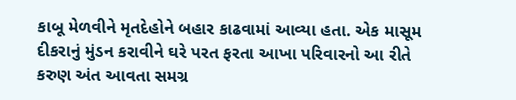કાબૂ મેળવીને મૃતદેહોને બહાર કાઢવામાં આવ્યા હતા. એક માસૂમ દીકરાનું મુંડન કરાવીને ઘરે પરત ફરતા આખા પરિવારનો આ રીતે કરુણ અંત આવતા સમગ્ર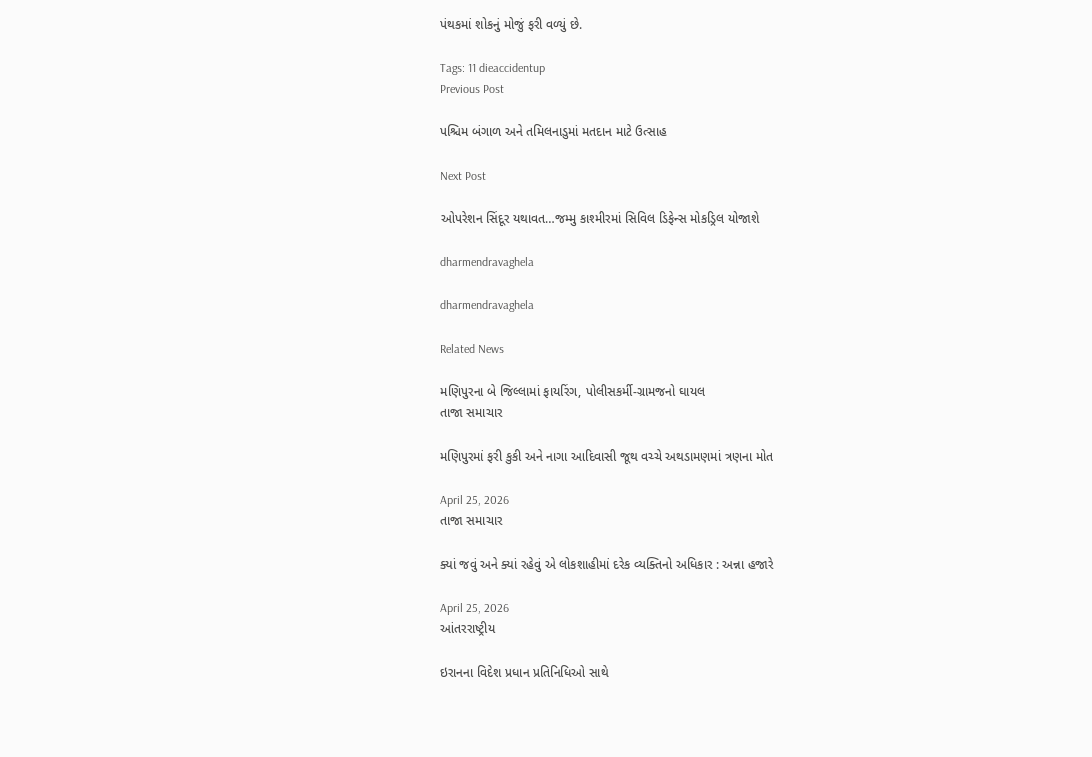પંથકમાં શોકનું મોજું ફરી વળ્યું છે.

Tags: 11 dieaccidentup
Previous Post

પશ્ચિમ બંગાળ અને તમિલનાડુમાં મતદાન માટે ઉત્સાહ

Next Post

ઓપરેશન સિંદૂર યથાવત…જમ્મુ કાશ્મીરમાં સિવિલ ડિફેન્સ મોકડ્રિલ યોજાશે

dharmendravaghela

dharmendravaghela

Related News

મણિપુરના બે જિલ્લામાં ફાયરિંગ, પોલીસકર્મી-ગ્રામજનો ઘાયલ
તાજા સમાચાર

મણિપુરમાં ફરી કુકી અને નાગા આદિવાસી જૂથ વચ્ચે અથડામણમાં ત્રણના મોત

April 25, 2026
તાજા સમાચાર

ક્યાં જવું અને ક્યાં રહેવું એ લોકશાહીમાં દરેક વ્યક્તિનો અધિકાર : અન્ના હજારે

April 25, 2026
આંતરરાષ્ટ્રીય

ઇરાનના વિદેશ પ્રધાન પ્રતિનિધિઓ સાથે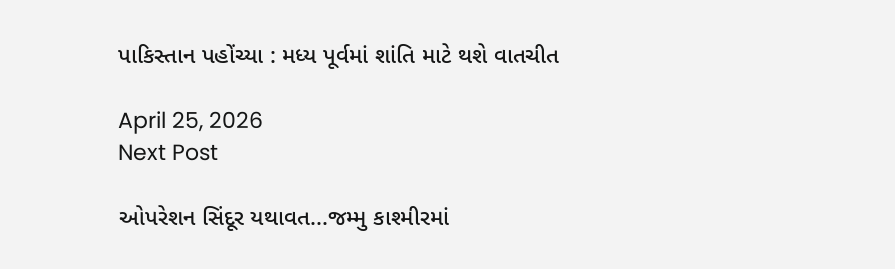પાકિસ્તાન પહોંચ્યા : મધ્ય પૂર્વમાં શાંતિ માટે થશે વાતચીત

April 25, 2026
Next Post

ઓપરેશન સિંદૂર યથાવત...જમ્મુ કાશ્મીરમાં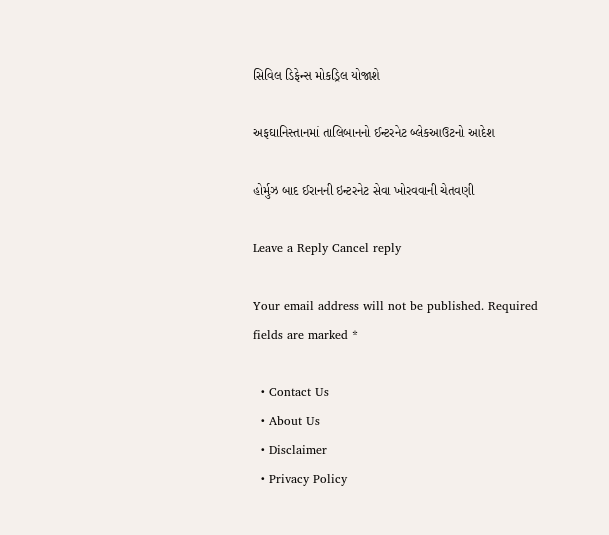સિવિલ ડિફેન્સ મોકડ્રિલ યોજાશે

અફઘાનિસ્તાનમાં તાલિબાનનો ઈન્ટરનેટ બ્લેકઆઉટનો આદેશ

હોર્મુઝ બાદ ઈરાનની ઇન્ટરનેટ સેવા ખોરવવાની ચેતવણી

Leave a Reply Cancel reply

Your email address will not be published. Required fields are marked *

  • Contact Us
  • About Us
  • Disclaimer
  • Privacy Policy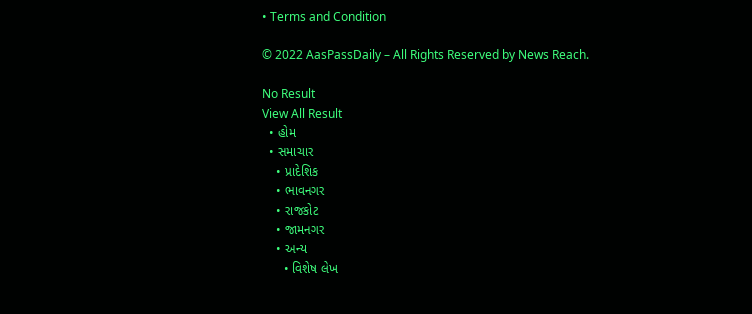• Terms and Condition

© 2022 AasPassDaily – All Rights Reserved by News Reach.

No Result
View All Result
  • હોમ
  • સમાચાર
    • પ્રાદેશિક
    • ભાવનગર
    • રાજકોટ
    • જામનગર
    • અન્ય
      • વિશેષ લેખ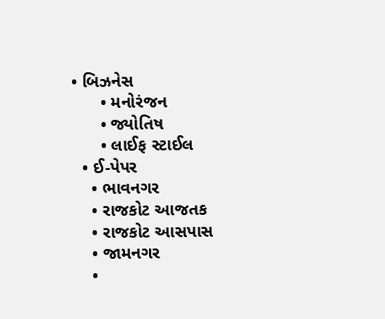• બિઝનેસ
      • મનોરંજન
      • જ્યોતિષ
      • લાઈફ સ્ટાઈલ
  • ઈ-પેપર
    • ભાવનગર
    • રાજકોટ આજતક
    • રાજકોટ આસપાસ
    • જામનગર
    •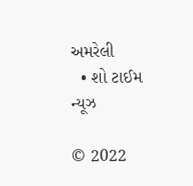અમરેલી
  • શો ટાઈમ ન્યૂઝ

© 2022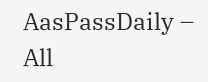AasPassDaily – All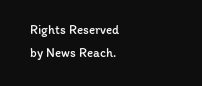Rights Reserved by News Reach.